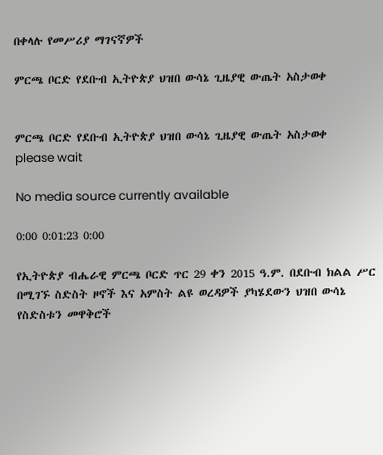በቀላሉ የመሥሪያ ማገናኛዎች

ምርጫ ቦርድ የደቡብ ኢትዮጵያ ህዝበ ውሳኔ ጊዜያዊ ውጤት አስታወቀ


ምርጫ ቦርድ የደቡብ ኢትዮጵያ ህዝበ ውሳኔ ጊዜያዊ ውጤት አስታወቀ
please wait

No media source currently available

0:00 0:01:23 0:00

የኢትዮጵያ ብሔራዊ ምርጫ ቦርድ ጥር 29 ቀን 2015 ዓ.ም. በደቡብ ክልል ሥር በሚገኙ ስድስት ዞኖች እና አምስት ልዩ ወረዳዎች ያካሄደውን ህዝበ ውሳኔ የስድስቱን መዋቅሮች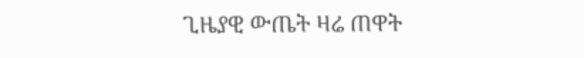ጊዜያዊ ውጤት ዛሬ ጠዋት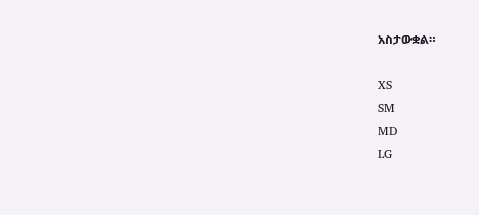አስታውቋል።

XS
SM
MD
LG